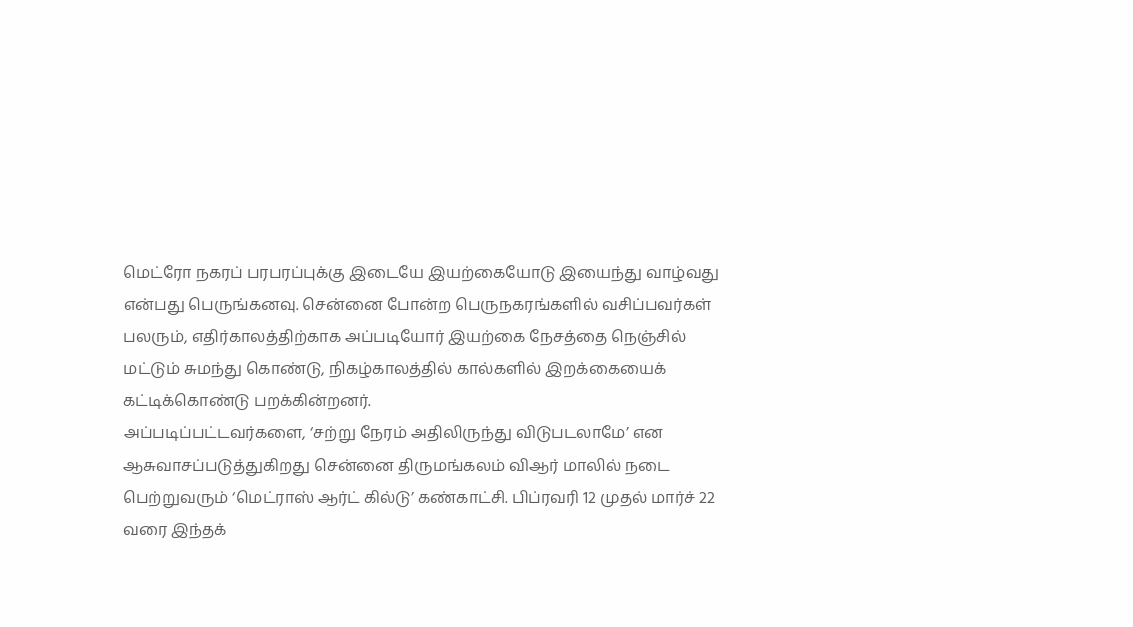மெட்ரோ நகரப் பரபரப்புக்கு இடையே இயற்கையோடு இயைந்து வாழ்வது என்பது பெருங்கனவு. சென்னை போன்ற பெருநகரங்களில் வசிப்பவர்கள் பலரும், எதிர்காலத்திற்காக அப்படியோர் இயற்கை நேசத்தை நெஞ்சில் மட்டும் சுமந்து கொண்டு, நிகழ்காலத்தில் கால்களில் இறக்கையைக் கட்டிக்கொண்டு பறக்கின்றனர்.
அப்படிப்பட்டவர்களை, ‘சற்று நேரம் அதிலிருந்து விடுபடலாமே’ என ஆசுவாசப்படுத்துகிறது சென்னை திருமங்கலம் விஆர் மாலில் நடை பெற்றுவரும் ‘மெட்ராஸ் ஆர்ட் கில்டு’ கண்காட்சி. பிப்ரவரி 12 முதல் மார்ச் 22 வரை இந்தக்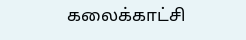கலைக்காட்சி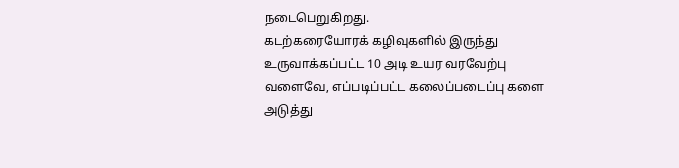நடைபெறுகிறது.
கடற்கரையோரக் கழிவுகளில் இருந்து உருவாக்கப்பட்ட 10 அடி உயர வரவேற்பு வளைவே, எப்படிப்பட்ட கலைப்படைப்பு களை அடுத்து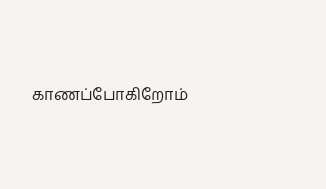காணப்போகிறோம்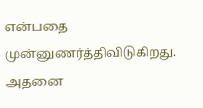என்பதை முன்னுணர்த்திவிடுகிறது. அதனை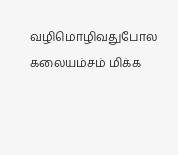வழிமொழிவதுபோல கலையம்சம் மிக்க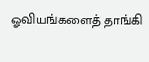ஓவியங்களைத் தாங்கி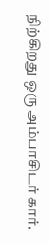நிற்கிறது ஒரு அம்பாசிடர் கார்.